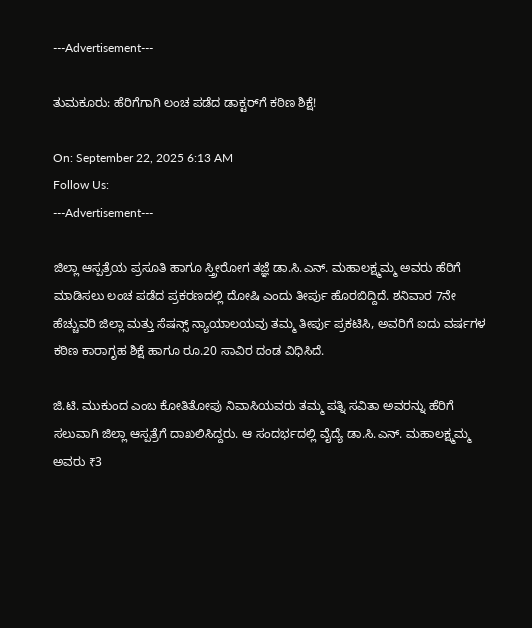---Advertisement---

ತುಮಕೂರು: ಹೆರಿಗೆಗಾಗಿ ಲಂಚ ಪಡೆದ ಡಾಕ್ಟರ್‌ಗೆ ಕಠಿಣ ಶಿಕ್ಷೆ!

On: September 22, 2025 6:13 AM
Follow Us:
---Advertisement---

ಜಿಲ್ಲಾ ಆಸ್ಪತ್ರೆಯ ಪ್ರಸೂತಿ ಹಾಗೂ ಸ್ತ್ರೀರೋಗ ತಜ್ಞೆ ಡಾ.ಸಿ.ಎನ್. ಮಹಾಲಕ್ಷ್ಮಮ್ಮ ಅವರು ಹೆರಿಗೆ ಮಾಡಿಸಲು ಲಂಚ ಪಡೆದ ಪ್ರಕರಣದಲ್ಲಿ ದೋಷಿ ಎಂದು ತೀರ್ಪು ಹೊರಬಿದ್ದಿದೆ. ಶನಿವಾರ 7ನೇ ಹೆಚ್ಚುವರಿ ಜಿಲ್ಲಾ ಮತ್ತು ಸೆಷನ್ಸ್ ನ್ಯಾಯಾಲಯವು ತಮ್ಮ ತೀರ್ಪು ಪ್ರಕಟಿಸಿ, ಅವರಿಗೆ ಐದು ವರ್ಷಗಳ ಕಠಿಣ ಕಾರಾಗೃಹ ಶಿಕ್ಷೆ ಹಾಗೂ ರೂ.20 ಸಾವಿರ ದಂಡ ವಿಧಿಸಿದೆ.

ಜಿ.ಟಿ. ಮುಕುಂದ ಎಂಬ ಕೋತಿತೋಪು ನಿವಾಸಿಯವರು ತಮ್ಮ ಪತ್ನಿ ಸವಿತಾ ಅವರನ್ನು ಹೆರಿಗೆ ಸಲುವಾಗಿ ಜಿಲ್ಲಾ ಆಸ್ಪತ್ರೆಗೆ ದಾಖಲಿಸಿದ್ದರು. ಆ ಸಂದರ್ಭದಲ್ಲಿ ವೈದ್ಯೆ ಡಾ.ಸಿ.ಎನ್. ಮಹಾಲಕ್ಷ್ಮಮ್ಮ ಅವರು ₹3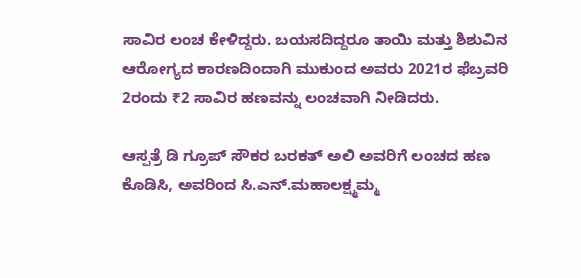ಸಾವಿರ ಲಂಚ ಕೇಳಿದ್ದರು. ಬಯಸದಿದ್ದರೂ ತಾಯಿ ಮತ್ತು ಶಿಶುವಿನ ಆರೋಗ್ಯದ ಕಾರಣದಿಂದಾಗಿ ಮುಕುಂದ ಅವರು 2021ರ ಫೆಬ್ರವರಿ 2ರಂದು ₹2 ಸಾವಿರ ಹಣವನ್ನು ಲಂಚವಾಗಿ ನೀಡಿದರು.

ಆಸ್ಪತ್ರೆ ಡಿ ಗ್ರೂಪ್ ಸೌಕರ ಬರಕತ್ ಅಲಿ ಅವರಿಗೆ ಲಂಚದ ಹಣ ಕೊಡಿಸಿ, ಅವರಿಂದ ಸಿ.ಎನ್.ಮಹಾಲಕ್ಷ್ಮಮ್ಮ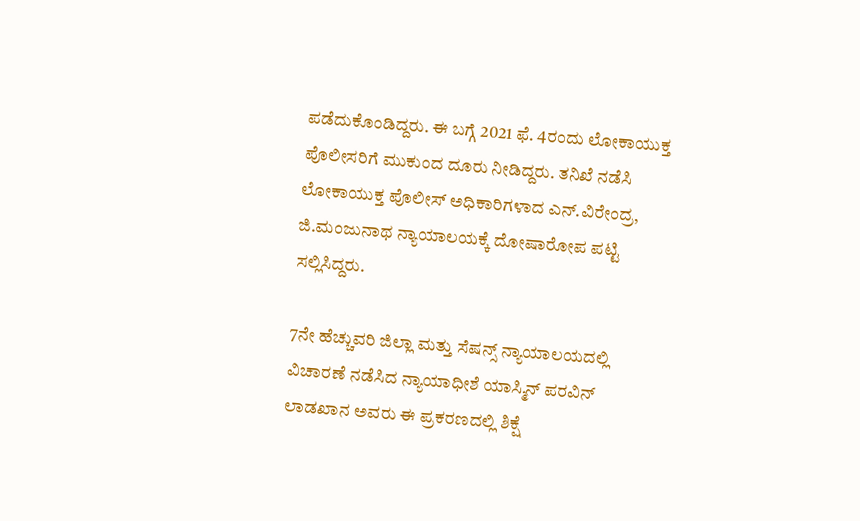ಪಡೆದುಕೊಂಡಿದ್ದರು. ಈ ಬಗ್ಗೆ 2021 ಫೆ. 4ರಂದು ಲೋಕಾಯುಕ್ತ ಪೊಲೀಸರಿಗೆ ಮುಕುಂದ ದೂರು ನೀಡಿದ್ದರು. ತನಿಖೆ ನಡೆಸಿ ಲೋಕಾಯುಕ್ತ ಪೊಲೀಸ್ ಅಧಿಕಾರಿಗಳಾದ ಎನ್.ವಿರೇಂದ್ರ, ಜಿ.ಮಂಜುನಾಥ ನ್ಯಾಯಾಲಯಕ್ಕೆ ದೋಷಾರೋಪ ಪಟ್ಟಿ ಸಲ್ಲಿಸಿದ್ದರು.

7ನೇ ಹೆಚ್ಚುವರಿ ಜಿಲ್ಲಾ ಮತ್ತು ಸೆಷನ್ಸ್ ನ್ಯಾಯಾಲಯದಲ್ಲಿ ವಿಚಾರಣೆ ನಡೆಸಿದ ನ್ಯಾಯಾಧೀಶೆ ಯಾಸ್ಮಿನ್ ಪರವಿನ್ ಲಾಡಖಾನ ಅವರು ಈ ಪ್ರಕರಣದಲ್ಲಿ ಶಿಕ್ಷೆ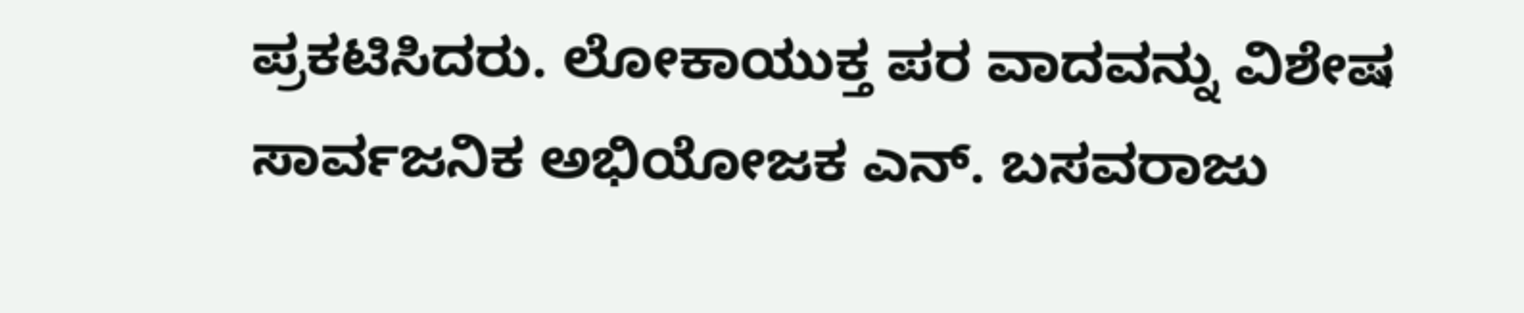ಪ್ರಕಟಿಸಿದರು. ಲೋಕಾಯುಕ್ತ ಪರ ವಾದವನ್ನು ವಿಶೇಷ ಸಾರ್ವಜನಿಕ ಅಭಿಯೋಜಕ ಎನ್. ಬಸವರಾಜು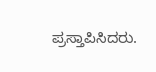ಪ್ರಸ್ತಾಪಿಸಿದರು.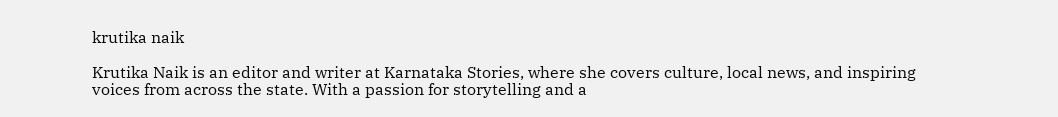krutika naik

Krutika Naik is an editor and writer at Karnataka Stories, where she covers culture, local news, and inspiring voices from across the state. With a passion for storytelling and a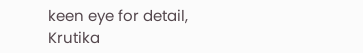keen eye for detail, Krutika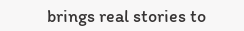brings real stories to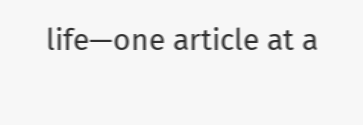life—one article at a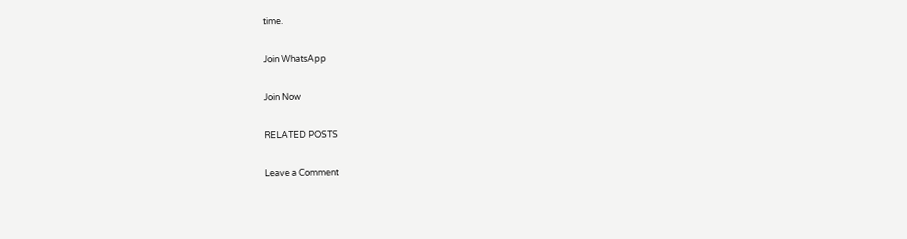time.

Join WhatsApp

Join Now

RELATED POSTS

Leave a Comment